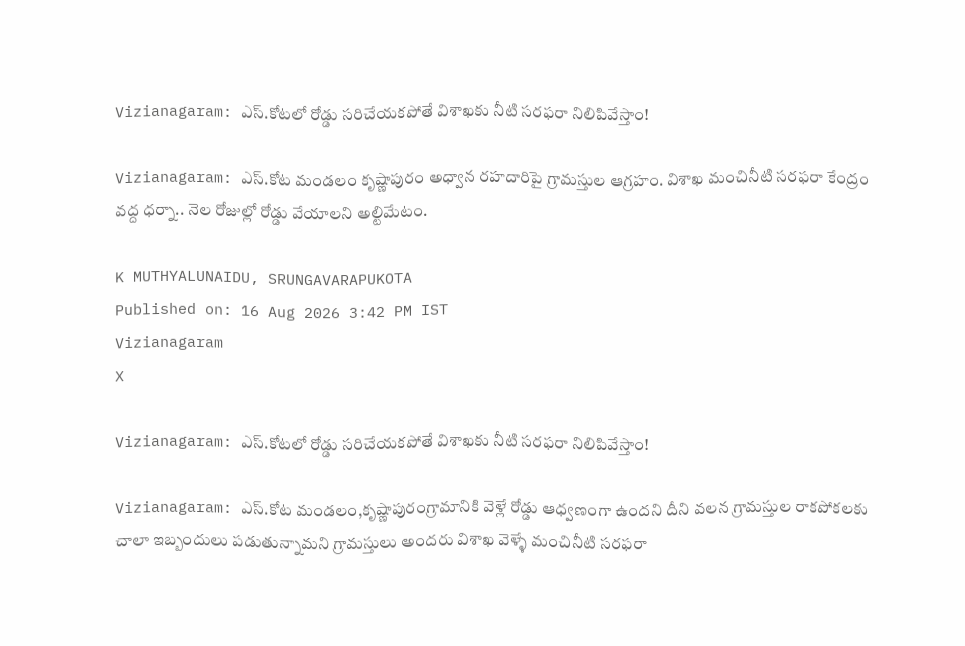Vizianagaram: ఎస్.కోటలో రోడ్డు సరిచేయకపోతే విశాఖకు నీటి సరఫరా నిలిపివేస్తాం!

Vizianagaram: ఎస్.కోట మండలం కృష్ణాపురం అధ్వాన రహదారిపై గ్రామస్తుల ఆగ్రహం. విశాఖ మంచినీటి సరఫరా కేంద్రం వద్ద ధర్నా.. నెల రోజుల్లో రోడ్డు వేయాలని అల్టిమేటం.

K MUTHYALUNAIDU, SRUNGAVARAPUKOTA
Published on: 16 Aug 2026 3:42 PM IST
Vizianagaram
X

Vizianagaram: ఎస్.కోటలో రోడ్డు సరిచేయకపోతే విశాఖకు నీటి సరఫరా నిలిపివేస్తాం!

Vizianagaram: ఎస్.కోట మండలం,కృష్ణాపురంగ్రామానికి వెళ్లే రోడ్డు ఆధ్వణంగా ఉందని దీని వలన గ్రామస్తుల రాకపోకలకు చాలా ఇబ్బందులు పడుతున్నామని గ్రామస్తులు అందరు విశాఖ వెళ్ళే మంచినీటి సరఫరా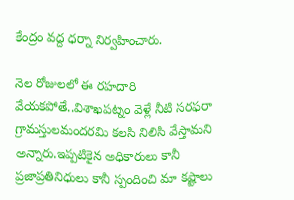కేంద్రం వద్ద ధర్నా నిర్వహించారు.

నెల రోజులలో ఈ రహదారి వేయకపోతే..విశాఖపట్నం వెళ్లే నీటి సరఫరా గ్రామస్తులమందరమి కలసి నిలిసి వేస్తామని అన్నారు.ఇప్పటికైన అధికారులు కానీ ప్రజాప్రతినిధులు కానీ స్పందించి మా కష్టాలు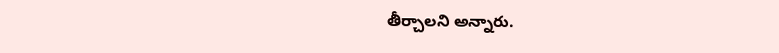తీర్చాలని అన్నారు.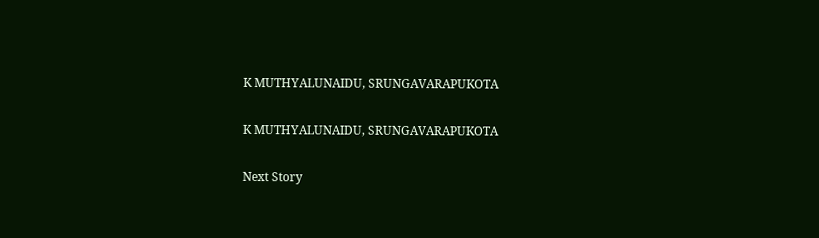K MUTHYALUNAIDU, SRUNGAVARAPUKOTA

K MUTHYALUNAIDU, SRUNGAVARAPUKOTA

Next Story